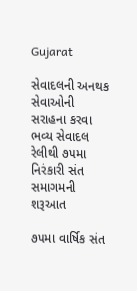Gujarat

સેવાદલની અનથક સેવાઓની સરાહના કરવા ભવ્ય સેવાદલ રેલીથી ૭૫મા નિરંકારી સંત સમાગમની શરૂઆત

૭૫મા વાર્ષિક સંત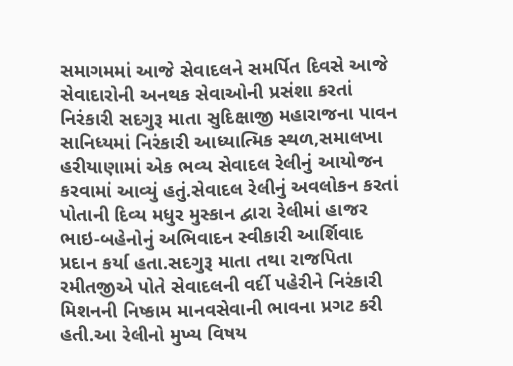સમાગમમાં આજે સેવાદલને સમર્પિત દિવસે આજે સેવાદારોની અનથક સેવાઓની પ્રસંશા કરતાં નિરંકારી સદગુરૂ માતા સુદિક્ષાજી મહારાજના પાવન સાનિધ્યમાં નિરંકારી આધ્યાત્મિક સ્થળ,સમાલખા હરીયાણામાં એક ભવ્ય સેવાદલ રેલીનું આયોજન કરવામાં આવ્યું હતું.સેવાદલ રેલીનું અવલોકન કરતાં પોતાની દિવ્ય મધુર મુસ્કાન દ્વારા રેલીમાં હાજર ભાઇ-બહેનોનું અભિવાદન સ્વીકારી આર્શિવાદ પ્રદાન કર્યા હતા.સદગુરૂ માતા તથા રાજપિતા રમીતજીએ પોતે સેવાદલની વર્દી પહેરીને નિરંકારી મિશનની નિષ્કામ માનવસેવાની ભાવના પ્રગટ કરી હતી.આ રેલીનો મુખ્ય વિષય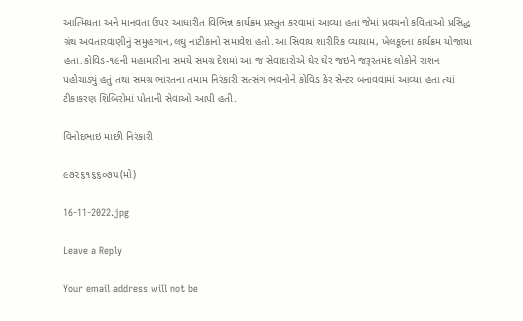આત્મિયતા અને માનવતા ઉપર આધારીત વિભિન્ન કાર્યક્રમ પ્રસ્તુત કરવામાં આવ્યા હતા જેમાં પ્રવચનો કવિતાઓ પ્રસિદ્ધ ગ્રંથ અવતારવાણીનું સમુહગાન,લઘુ નાટીકાનો સમાવેશ હતો.આ સિવાય શારીરિક વ્યાયામ, ખેલકૂદના કાર્યક્રમ યોજાયા હતા.કોવિડ-૧૯ની મહામારીના સમયે સમગ્ર દેશમાં આ જ સેવાદારોએ ઘેર ઘેર જઇને જરૂરતમંદ લોકોને રાશન પહોચાડ્યું હતું તથા સમગ્ર ભારતના તમામ નિરંકારી સત્સંગ ભવનોને કોવિડ કેર સેન્ટર બનાવવામાં આવ્યા હતા ત્યાં ટીકાકરણ શિબિરોમાં પોતાની સેવાઓ આપી હતી.

વિનોદભાઇ માછી નિરંકારી

૯૭૨૬૧૬૬૦૭૫(મો)

16-11-2022.jpg

Leave a Reply

Your email address will not be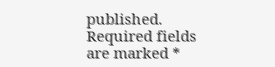published. Required fields are marked *